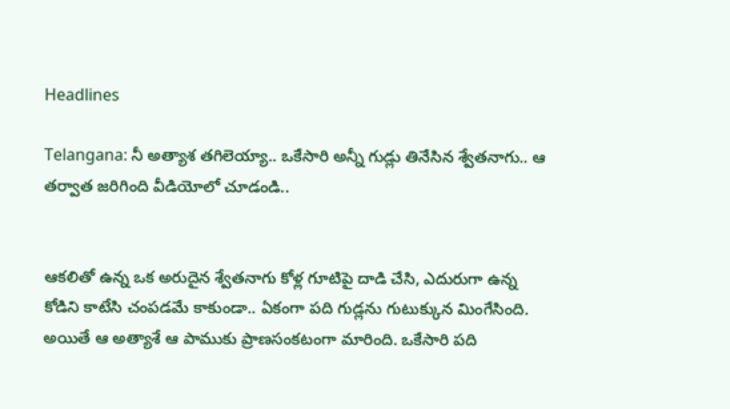Headlines

Telangana: నీ అత్యాశ తగిలెయ్యా.. ఒకేసారి అన్నీ గుడ్లు తినేసిన శ్వేతనాగు.. ఆ తర్వాత జరిగింది వీడియోలో చూడండి..


ఆకలితో ఉన్న ఒక అరుదైన శ్వేతనాగు కోళ్ల గూటిపై దాడి చేసి, ఎదురుగా ఉన్న కోడిని కాటేసి చంపడమే కాకుండా.. ఏకంగా పది గుడ్లను గుటుక్కున మింగేసింది. అయితే ఆ అత్యాశే ఆ పాముకు ప్రాణసంకటంగా మారింది. ఒకేసారి పది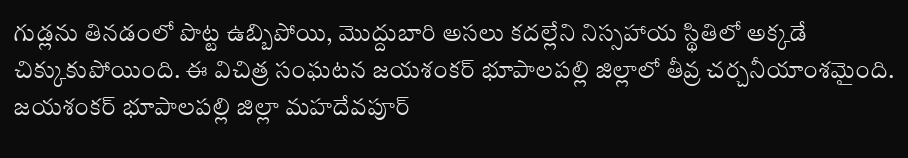గుడ్లను తినడంలో పొట్ట ఉబ్బిపోయి, మొద్దుబారి అసలు కదల్లేని నిస్సహాయ స్థితిలో అక్కడే చిక్కుకుపోయింది. ఈ విచిత్ర సంఘటన జయశంకర్ భూపాలపల్లి జిల్లాలో తీవ్ర చర్చనీయాంశమైంది. జయశంకర్ భూపాలపల్లి జిల్లా మహదేవపూర్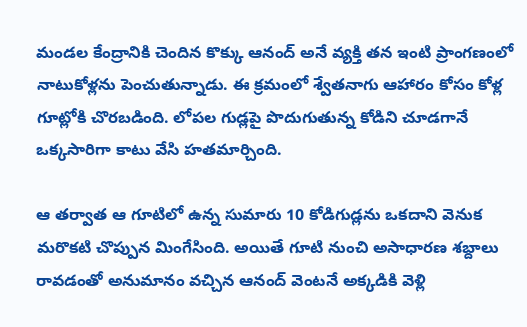మండల కేంద్రానికి చెందిన కొక్కు ఆనంద్ అనే వ్యక్తి తన ఇంటి ప్రాంగణంలో నాటుకోళ్లను పెంచుతున్నాడు. ఈ క్రమంలో శ్వేతనాగు ఆహారం కోసం కోళ్ల గూట్లోకి చొరబడింది. లోపల గుడ్లపై పొదుగుతున్న కోడిని చూడగానే ఒక్కసారిగా కాటు వేసి హతమార్చింది.

ఆ తర్వాత ఆ గూటిలో ఉన్న సుమారు 10 కోడిగుడ్లను ఒకదాని వెనుక మరొకటి చొప్పున మింగేసింది. అయితే గూటి నుంచి అసాధారణ శబ్దాలు రావడంతో అనుమానం వచ్చిన ఆనంద్ వెంటనే అక్కడికి వెళ్లి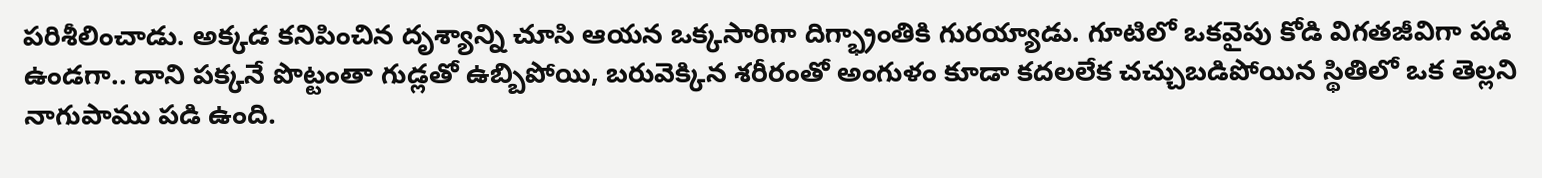పరిశీలించాడు. అక్కడ కనిపించిన దృశ్యాన్ని చూసి ఆయన ఒక్కసారిగా దిగ్భ్రాంతికి గురయ్యాడు. గూటిలో ఒకవైపు కోడి విగతజీవిగా పడి ఉండగా.. దాని పక్కనే పొట్టంతా గుడ్లతో ఉబ్బిపోయి, బరువెక్కిన శరీరంతో అంగుళం కూడా కదలలేక చచ్చుబడిపోయిన స్థితిలో ఒక తెల్లని నాగుపాము పడి ఉంది.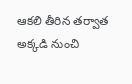ఆకలి తీరిన తర్వాత అక్కడి నుంచి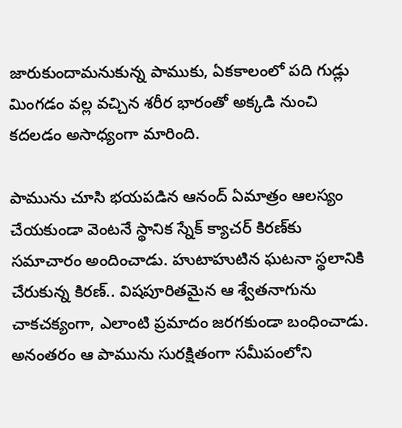జారుకుందామనుకున్న పాముకు, ఏకకాలంలో పది గుడ్లు మింగడం వల్ల వచ్చిన శరీర భారంతో అక్కడి నుంచి కదలడం అసాధ్యంగా మారింది.

పామును చూసి భయపడిన ఆనంద్ ఏమాత్రం ఆలస్యం చేయకుండా వెంటనే స్థానిక స్నేక్ క్యాచర్ కిరణ్‌కు సమాచారం అందించాడు. హుటాహుటిన ఘటనా స్థలానికి చేరుకున్న కిరణ్.. విషపూరితమైన ఆ శ్వేతనాగును చాకచక్యంగా, ఎలాంటి ప్రమాదం జరగకుండా బంధించాడు. అనంతరం ఆ పామును సురక్షితంగా సమీపంలోని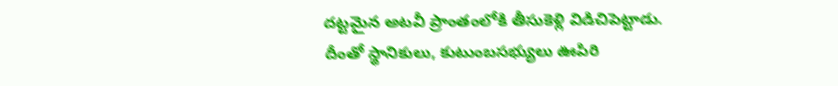దట్టమైన అటవీ ప్రాంతంలోకి తీసుకెళ్లి విడిచిపెట్టాడు. దీంతో స్థానికులు, కుటుంబసభ్యులు ఊపిరి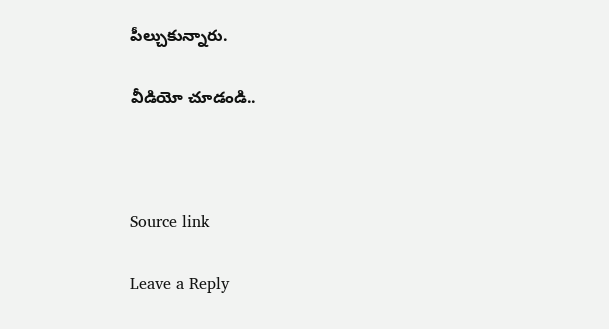పీల్చుకున్నారు.

వీడియో చూడండి..



Source link

Leave a Reply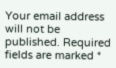Your email address will not be published. Required fields are marked *